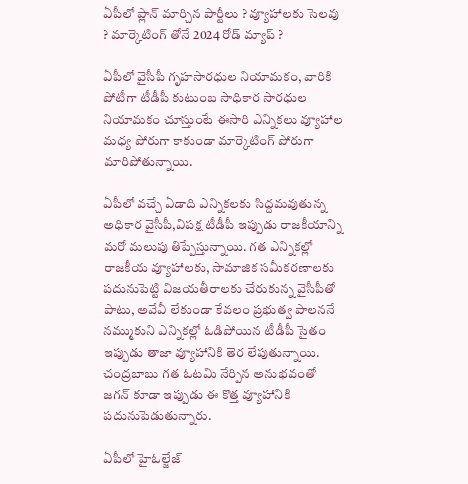ఏపీలో ప్లాన్ మార్చిన పార్టీలు ? వ్యూహాలకు సెలవు ? మార్కెటింగ్ తోనే 2024 రోడ్ మ్యాప్ ?

ఏపీలో వైసీపీ గృహసారధుల నియామకం, వారికి పోటీగా టీడీపీ కుటుంబ సాధికార సారధుల నియామకం చూస్తుంటే ఈసారి ఎన్నికలు వ్యూహాల మధ్య పోరుగా కాకుండా మార్కెటింగ్ పోరుగా మారిపోతున్నాయి.

ఏపీలో వచ్చే ఏడాది ఎన్నికలకు సిద్దమవుతున్న అధికార వైసీపీ,విపక్ష టీడీపీ ఇప్పుడు రాజకీయాన్ని మరో మలుపు తిప్పేస్తున్నాయి. గత ఎన్నికల్లో రాజకీయ వ్యూహాలకు, సామాజిక సమీకరణాలకు పదునుపెట్టి విజయతీరాలకు చేరుకున్న వైసీపీతో పాటు, అవేవీ లేకుండా కేవలం ప్రభుత్వ పాలననే నమ్ముకుని ఎన్నికల్లో ఓడిపోయిన టీడీపీ సైతం ఇప్పుడు తాజా వ్యూహానికి తెర లేపుతున్నాయి. చంద్రబాబు గత ఓటమి నేర్పిన అనుభవంతో జగన్ కూడా ఇప్పుడు ఈ కొత్త వ్యూహానికి పదునుపెడుతున్నారు.

ఏపీలో హైఓల్జేజ్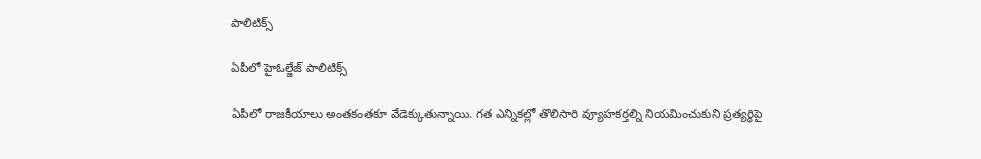పాలిటిక్స్

ఏపీలో హైఓల్జేజ్ పాలిటిక్స్

ఏపీలో రాజకీయాలు అంతకంతకూ వేడెక్కుతున్నాయి. గత ఎన్నికల్లో తొలిసారి వ్యూహకర్తల్ని నియమించుకుని ప్రత్యర్ధిపై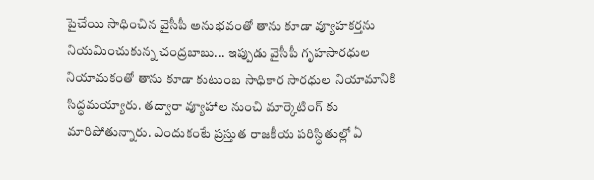పైచేయి సాధించిన వైసీపీ అనుభవంతో తాను కూడా వ్యూహకర్తను నియమించుకున్న చంద్రబాబు... ఇప్పుడు వైసీపీ గృహసారధుల నియామకంతో తాను కూడా కుటుంబ సాధికార సారధుల నియామానికి సిద్ధమయ్యారు. తద్వారా వ్యూహాల నుంచి మార్కెటింగ్ కు మారిపోతున్నారు. ఎందుకంటే ప్రస్తుత రాజకీయ పరిస్ధితుల్లో ఏ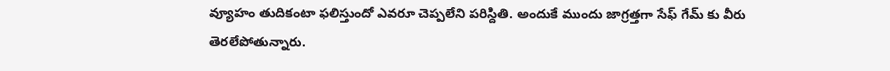వ్యూహం తుదికంటా ఫలిస్తుందో ఎవరూ చెప్పలేని పరిస్దితి. అందుకే ముందు జాగ్రత్తగా సేఫ్ గేమ్ కు వీరు తెరలేపోతున్నారు.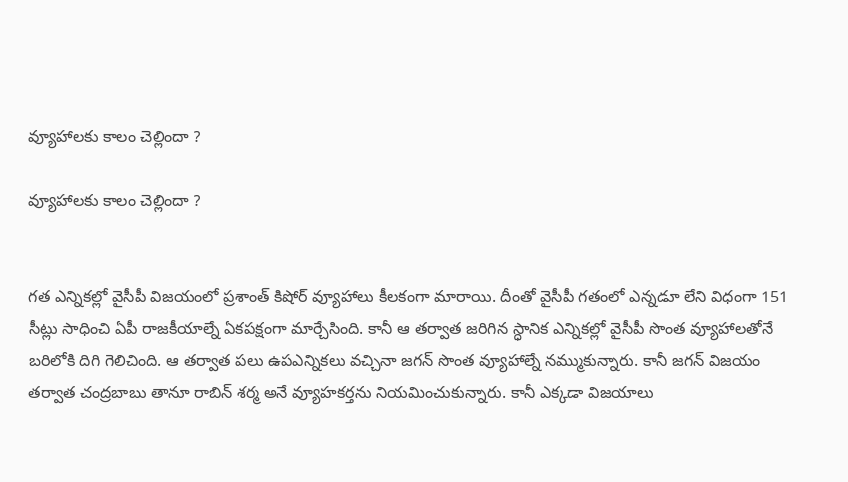వ్యూహాలకు కాలం చెల్లిందా ?

వ్యూహాలకు కాలం చెల్లిందా ?


గత ఎన్నికల్లో వైసీపీ విజయంలో ప్రశాంత్ కిషోర్ వ్యూహాలు కీలకంగా మారాయి. దీంతో వైసీపీ గతంలో ఎన్నడూ లేని విధంగా 151 సీట్లు సాధించి ఏపీ రాజకీయాల్నే ఏకపక్షంగా మార్చేసింది. కానీ ఆ తర్వాత జరిగిన స్ధానిక ఎన్నికల్లో వైసీపీ సొంత వ్యూహాలతోనే బరిలోకి దిగి గెలిచింది. ఆ తర్వాత పలు ఉపఎన్నికలు వచ్చినా జగన్ సొంత వ్యూహాల్నే నమ్ముకున్నారు. కానీ జగన్ విజయం తర్వాత చంద్రబాబు తానూ రాబిన్ శర్మ అనే వ్యూహకర్తను నియమించుకున్నారు. కానీ ఎక్కడా విజయాలు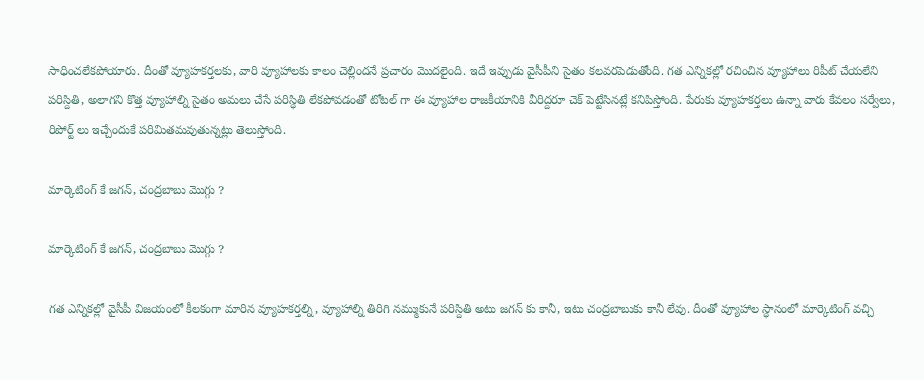సాధించలేకపోయారు. దీంతో వ్యూహకర్తలకు, వారి వ్యూహాలకు కాలం చెల్లిందనే ప్రచారం మొదలైంది. ఇదే ఇవ్పుడు వైసీపీని సైతం కలవరపెడుతోంది. గత ఎన్నికల్లో రచించిన వ్యూహాలు రిపీట్ చేయలేని పరిస్దితి, అలాగని కొత్త వ్యూహాల్ని సైతం అమలు చేసే పరిస్ధితి లేకపోవడంతో టోటల్ గా ఈ వ్యూహాల రాజకీయానికి వీరిద్దరూ చెక్ పెట్టేసినట్లే కనిపిస్తోంది. పేరుకు వ్యూహకర్తలు ఉన్నా వారు కేవలం సర్వేలు, రిపోర్ట్ లు ఇచ్చేందుకే పరిమితమవుతున్నట్లు తెలుస్తోంది.

మార్కెటింగ్ కే జగన్, చంద్రబాబు మొగ్గు ?

మార్కెటింగ్ కే జగన్, చంద్రబాబు మొగ్గు ?

గత ఎన్నికల్లో వైసీపీ విజయంలో కీలకంగా మారిన వ్యూహకర్తల్ని, వ్యూహాల్ని తిరిగి నమ్ముకునే పరిస్దితి అటు జగన్ కు కానీ, ఇటు చంద్రబాబుకు కానీ లేవు. దీంతో వ్యూహాల స్ధానంలో మార్కెటింగ్ వచ్చి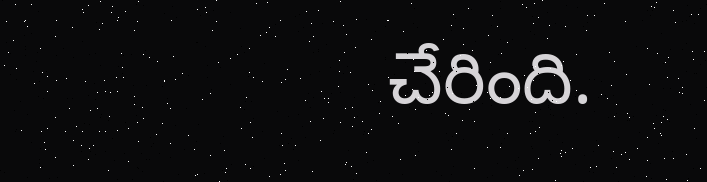చేరింది.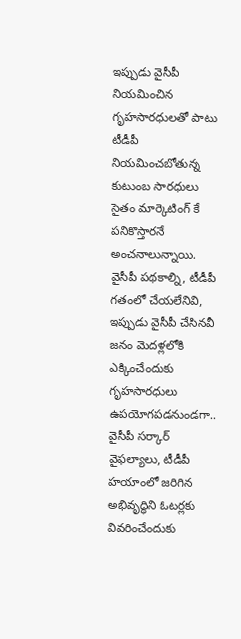ఇప్పుడు వైసీపీ నియమించిన గృహసారధులతో పాటు టీడీపీ నియమించబోతున్న కుటుంబ సారధులు సైతం మార్కెటింగ్ కే పనికొస్తారనే అంచనాలున్నాయి. వైసీపీ పథకాల్ని, టీడీపీ గతంలో చేయలేనివి, ఇప్పుడు వైసీపీ చేసినవీ జనం మెదళ్లలోకి ఎక్కించేందుకు గృహసారధులు ఉపయోగపడనుండగా.. వైసీపీ సర్కార్ వైఫల్యాలు, టీడీపీ హయాంలో జరిగిన అభివృద్ధిని ఓటర్లకు వివరించేందుకు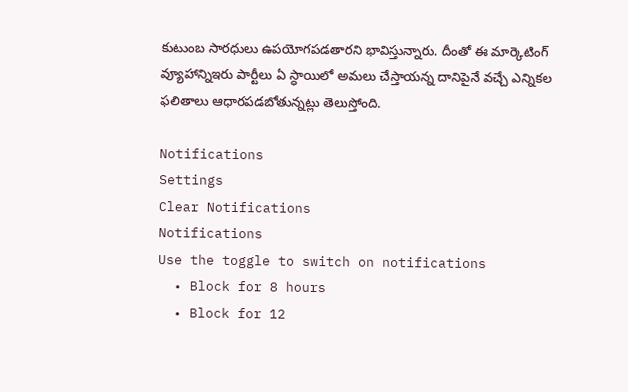కుటుంబ సారధులు ఉపయోగపడతారని భావిస్తున్నారు. దీంతో ఈ మార్కెటింగ్ వ్యూహాన్నిఇరు పార్టీలు ఏ స్ధాయిలో అమలు చేస్తాయన్న దానిపైనే వచ్చే ఎన్నికల ఫలితాలు ఆధారపడబోతున్నట్లు తెలుస్తోంది.

Notifications
Settings
Clear Notifications
Notifications
Use the toggle to switch on notifications
  • Block for 8 hours
  • Block for 12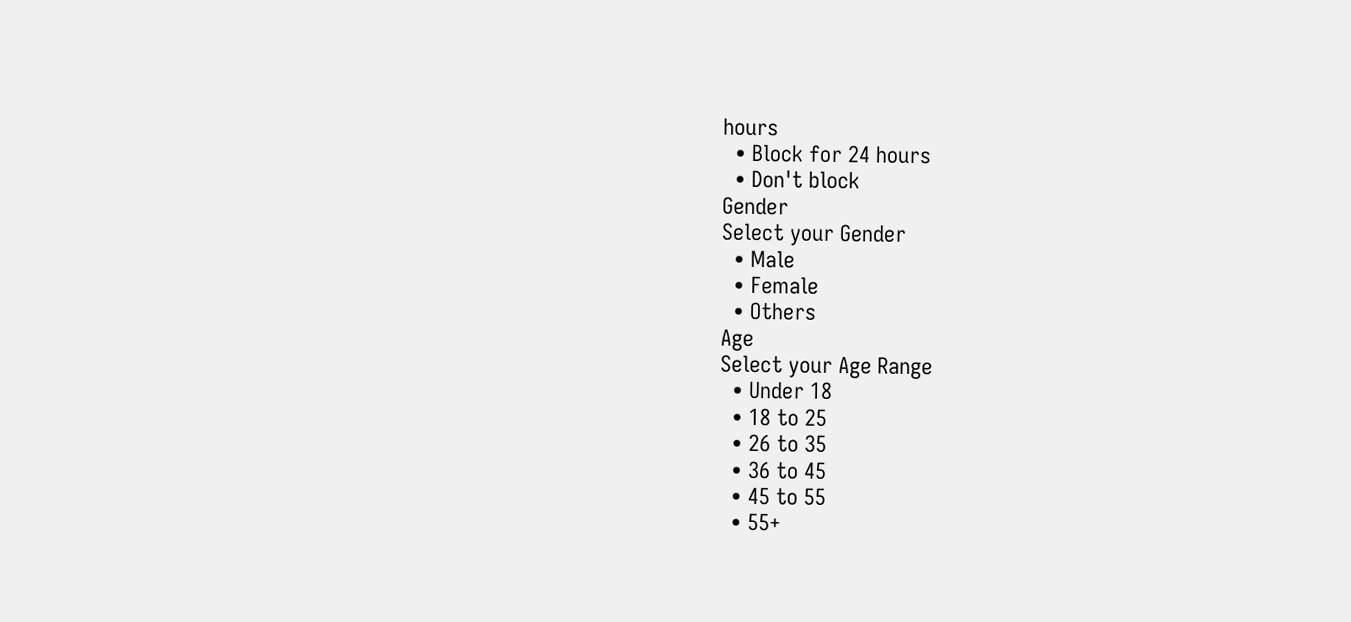hours
  • Block for 24 hours
  • Don't block
Gender
Select your Gender
  • Male
  • Female
  • Others
Age
Select your Age Range
  • Under 18
  • 18 to 25
  • 26 to 35
  • 36 to 45
  • 45 to 55
  • 55+